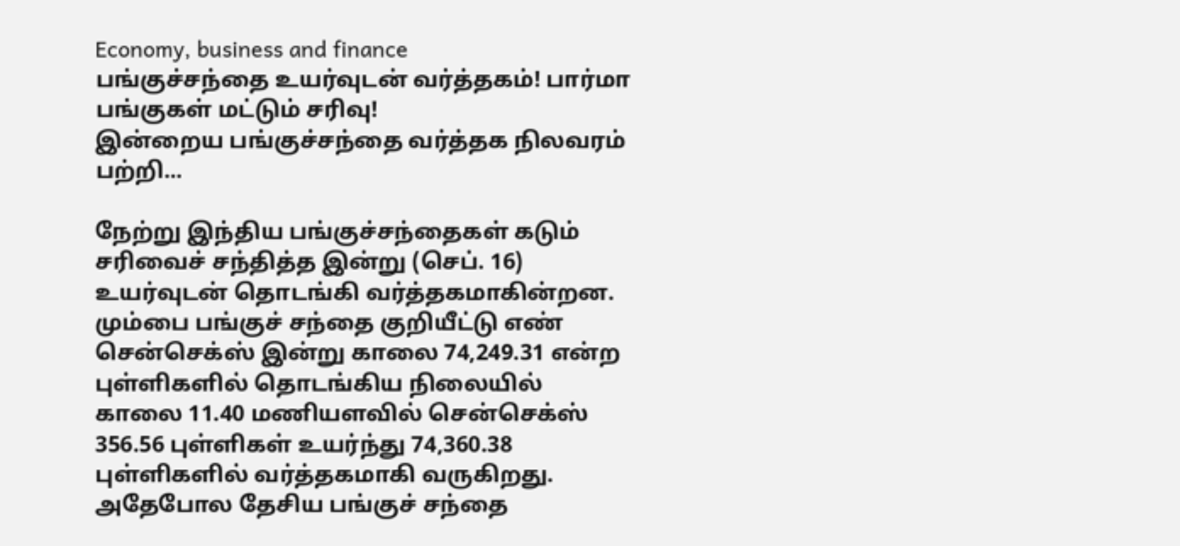Economy, business and finance
பங்குச்சந்தை உயர்வுடன் வர்த்தகம்! பார்மா பங்குகள் மட்டும் சரிவு!
இன்றைய பங்குச்சந்தை வர்த்தக நிலவரம் பற்றி...

நேற்று இந்திய பங்குச்சந்தைகள் கடும் சரிவைச் சந்தித்த இன்று (செப். 16) உயர்வுடன் தொடங்கி வர்த்தகமாகின்றன.
மும்பை பங்குச் சந்தை குறியீட்டு எண் சென்செக்ஸ் இன்று காலை 74,249.31 என்ற புள்ளிகளில் தொடங்கிய நிலையில் காலை 11.40 மணியளவில் சென்செக்ஸ் 356.56 புள்ளிகள் உயர்ந்து 74,360.38 புள்ளிகளில் வர்த்தகமாகி வருகிறது.
அதேபோல தேசிய பங்குச் சந்தை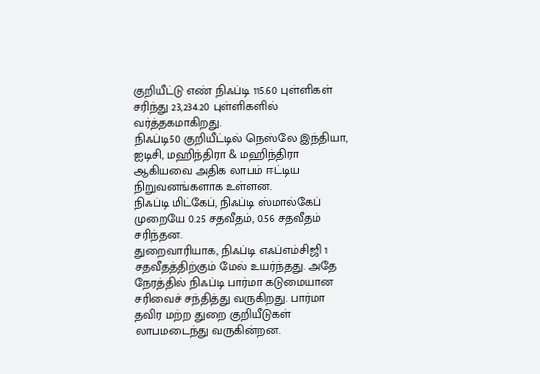குறியீட்டு எண் நிஃப்டி 115.60 புள்ளிகள் சரிந்து 23,234.20 புள்ளிகளில் வர்த்தகமாகிறது.
நிஃப்டி50 குறியீட்டில் நெஸ்லே இந்தியா, ஐடிசி, மஹிந்திரா & மஹிந்திரா ஆகியவை அதிக லாபம் ஈட்டிய நிறுவனங்களாக உள்ளன.
நிஃப்டி மிட்கேப், நிஃப்டி ஸ்மால்கேப் முறையே 0.25 சதவீதம், 0.56 சதவீதம் சரிந்தன.
துறைவாரியாக, நிஃப்டி எஃப்எம்சிஜி 1 சதவீதத்திற்கும் மேல் உயர்ந்தது. அதே நேரத்தில் நிஃப்டி பார்மா கடுமையான சரிவைச் சந்தித்து வருகிறது. பார்மா தவிர மற்ற துறை குறியீடுகள் லாபமடைந்து வருகின்றன.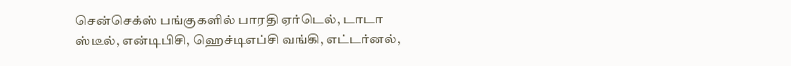சென்செக்ஸ் பங்குகளில் பாரதி ஏர்டெல், டாடா ஸ்டீல், என்டிபிசி, ஹெச்டிஎப்சி வங்கி, எட்டர்னல்,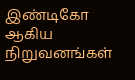இண்டிகோ ஆகிய நிறுவனங்கள்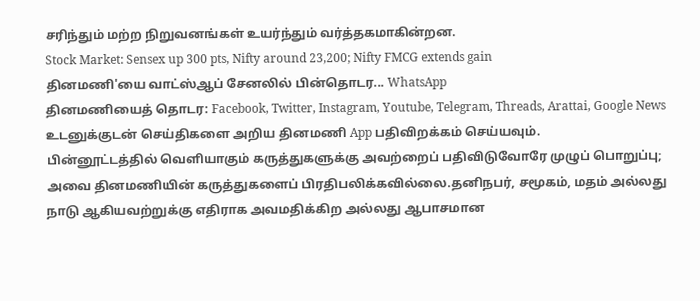சரிந்தும் மற்ற நிறுவனங்கள் உயர்ந்தும் வர்த்தகமாகின்றன.
Stock Market: Sensex up 300 pts, Nifty around 23,200; Nifty FMCG extends gain
தினமணி'யை வாட்ஸ்ஆப் சேனலில் பின்தொடர... WhatsApp
தினமணியைத் தொடர: Facebook, Twitter, Instagram, Youtube, Telegram, Threads, Arattai, Google News
உடனுக்குடன் செய்திகளை அறிய தினமணி App பதிவிறக்கம் செய்யவும்.
பின்னூட்டத்தில் வெளியாகும் கருத்துகளுக்கு அவற்றைப் பதிவிடுவோரே முழுப் பொறுப்பு; அவை தினமணியின் கருத்துகளைப் பிரதிபலிக்கவில்லை.தனிநபர், சமூகம், மதம் அல்லது நாடு ஆகியவற்றுக்கு எதிராக அவமதிக்கிற அல்லது ஆபாசமான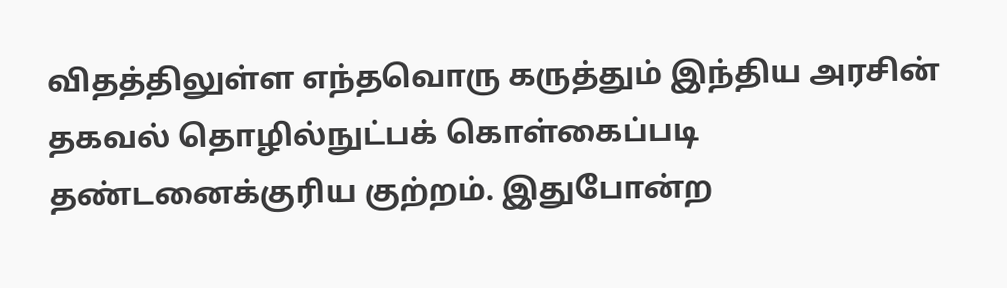விதத்திலுள்ள எந்தவொரு கருத்தும் இந்திய அரசின் தகவல் தொழில்நுட்பக் கொள்கைப்படி தண்டனைக்குரிய குற்றம். இதுபோன்ற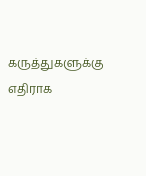கருத்துகளுக்கு எதிராக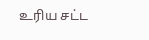உரிய சட்ட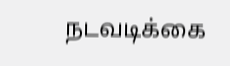நடவடிக்கை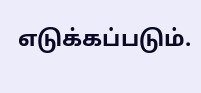எடுக்கப்படும்.